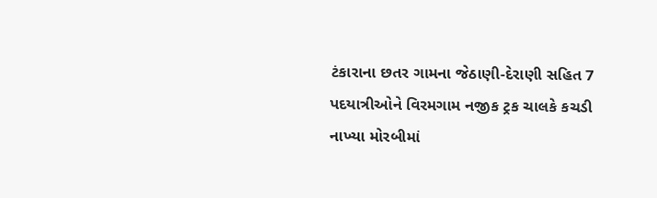ટંકારાના છતર ગામના જેઠાણી-દેરાણી સહિત 7 પદયાત્રીઓને વિરમગામ નજીક ટ્રક ચાલકે કચડી નાખ્યા મોરબીમાં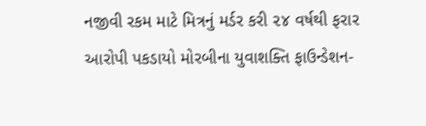નજીવી રકમ માટે મિત્રનું મર્ડર કરી ૨૪ વર્ષથી ફરાર આરોપી પકડાયો મોરબીના યુવાશક્તિ ફાઉન્ડેશન-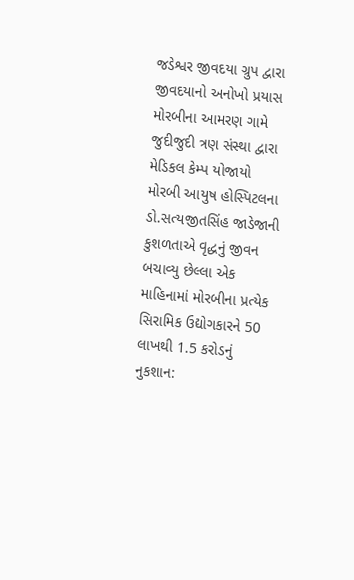જડેશ્વર જીવદયા ગ્રુપ દ્વારા જીવદયાનો અનોખો પ્રયાસ મોરબીના આમરણ ગામે જુદીજુદી ત્રણ સંસ્થા દ્વારા મેડિકલ કેમ્પ યોજાયો મોરબી આયુષ હોસ્પિટલના ડો.સત્યજીતસિંહ જાડેજાની કુશળતાએ વૃદ્ધનું જીવન બચાવ્યુ છેલ્લા એક માહિનામાં મોરબીના પ્રત્યેક સિરામિક ઉદ્યોગકારને 50 લાખથી 1.5 કરોડનું નુકશાન: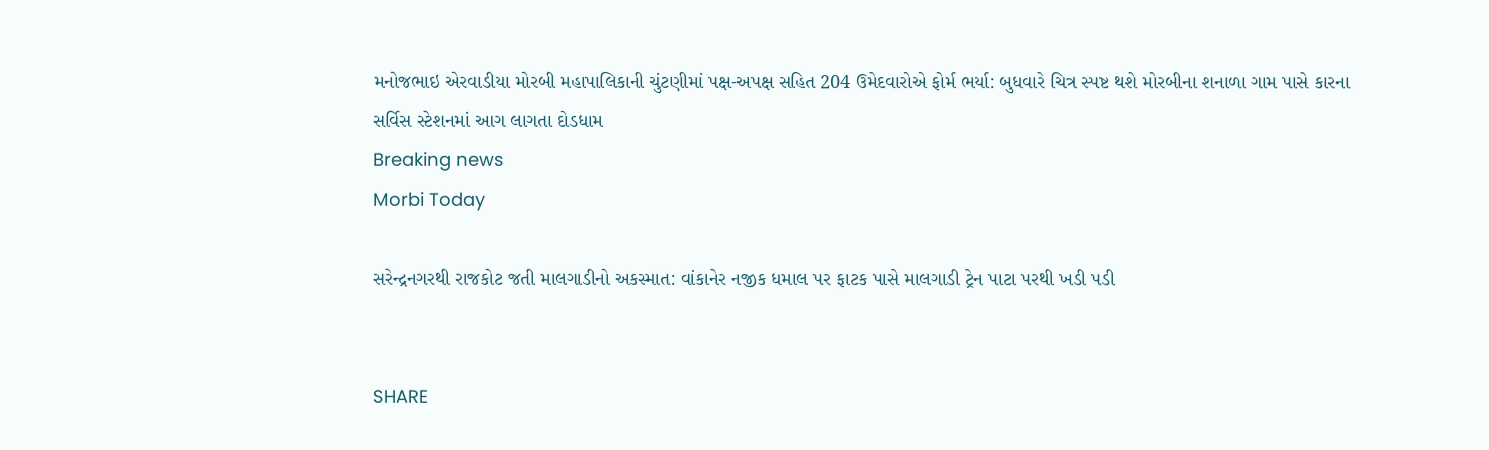મનોજભાઇ એરવાડીયા મોરબી મહાપાલિકાની ચુંટણીમાં પક્ષ-અપક્ષ સહિત 204 ઉમેદવારોએ ફોર્મ ભર્યા: બુધવારે ચિત્ર સ્પષ્ટ થશે મોરબીના શનાળા ગામ પાસે કારના સર્વિસ સ્ટેશનમાં આગ લાગતા દોડધામ
Breaking news
Morbi Today

સરેન્દ્રનગરથી રાજકોટ જતી માલગાડીનો અકસ્માત: વાંકાનેર નજીક ધમાલ પર ફાટક પાસે માલગાડી ટ્રેન પાટા પરથી ખડી પડી


SHARE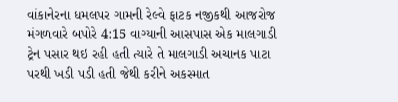વાંકાનેરના ધમલપર ગામની રેલ્વે ફાટક નજીકથી આજરોજ મંગળવારે બપોરે 4:15 વાગ્યાની આસપાસ એક માલગાડી ટ્રેન પસાર થઇ રહી હતી ત્યારે તે માલગાડી અચાનક પાટા પરથી ખડી પડી હતી જેથી કરીને અકસ્માત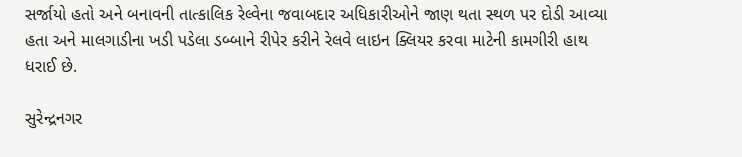સર્જાયો હતો અને બનાવની તાત્કાલિક રેલ્વેના જવાબદાર અધિકારીઓને જાણ થતા સ્થળ પર દોડી આવ્યા હતા અને માલગાડીના ખડી પડેલા ડબ્બાને રીપેર કરીને રેલવે લાઇન ક્લિયર કરવા માટેની કામગીરી હાથ ધરાઈ છે.

સુરેન્દ્રનગર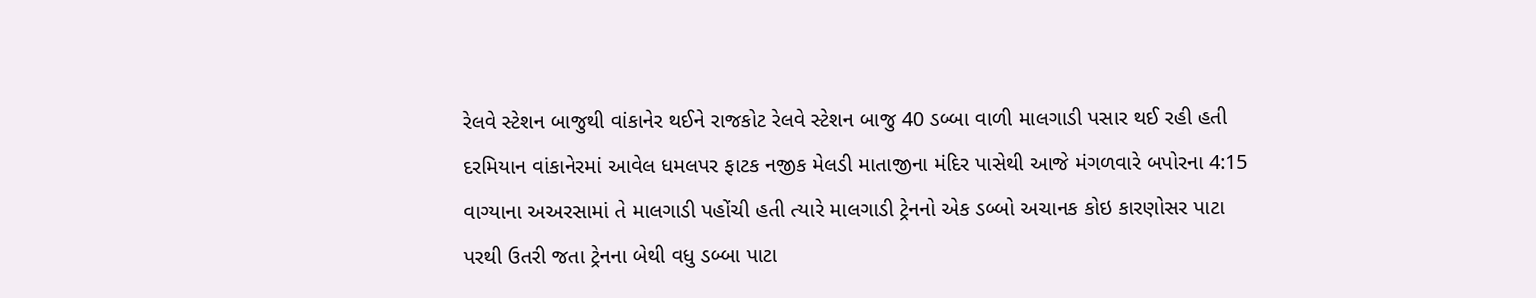રેલવે સ્ટેશન બાજુથી વાંકાનેર થઈને રાજકોટ રેલવે સ્ટેશન બાજુ 40 ડબ્બા વાળી માલગાડી પસાર થઈ રહી હતી દરમિયાન વાંકાનેરમાં આવેલ ધમલપર ફાટક નજીક મેલડી માતાજીના મંદિર પાસેથી આજે મંગળવારે બપોરના 4:15 વાગ્યાના અઅરસામાં તે માલગાડી પહોંચી હતી ત્યારે માલગાડી ટ્રેનનો એક ડબ્બો અચાનક કોઇ કારણોસર પાટા પરથી ઉતરી જતા ટ્રેનના બેથી વધુ ડબ્બા પાટા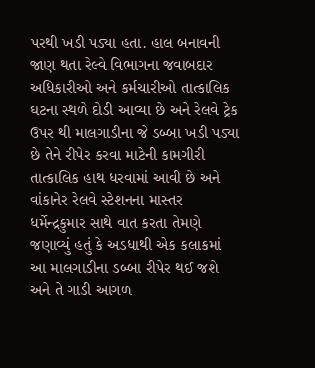પરથી ખડી પડ્યા હતા. હાલ બનાવની જાણ થતા રેલ્વે વિભાગના જવાબદાર અધિકારીઓ અને કર્મચારીઓ તાત્કાલિક ઘટના સ્થળે દોડી આવ્યા છે અને રેલવે ટ્રેક ઉપર થી માલગાડીના જે ડબ્બા ખડી પડ્યા છે તેને રીપેર કરવા માટેની કામગીરી તાત્કાલિક હાથ ધરવામાં આવી છે અને વાંકાનેર રેલવે સ્ટેશનના માસ્તર ધર્મેન્દ્રકુમાર સાથે વાત કરતા તેમણે જણાવ્યું હતું કે અડધાથી એક કલાકમાં આ માલગાડીના ડબ્બા રીપેર થઈ જશે અને તે ગાડી આગળ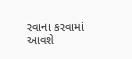રવાના કરવામાં આવશે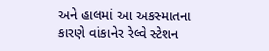અને હાલમાં આ અકસ્માતના કારણે વાંકાનેર રેલ્વે સ્ટેશન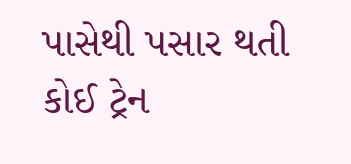પાસેથી પસાર થતી કોઈ ટ્રેન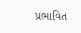પ્રભાવિત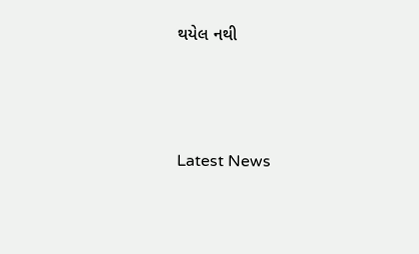થયેલ નથી






Latest News